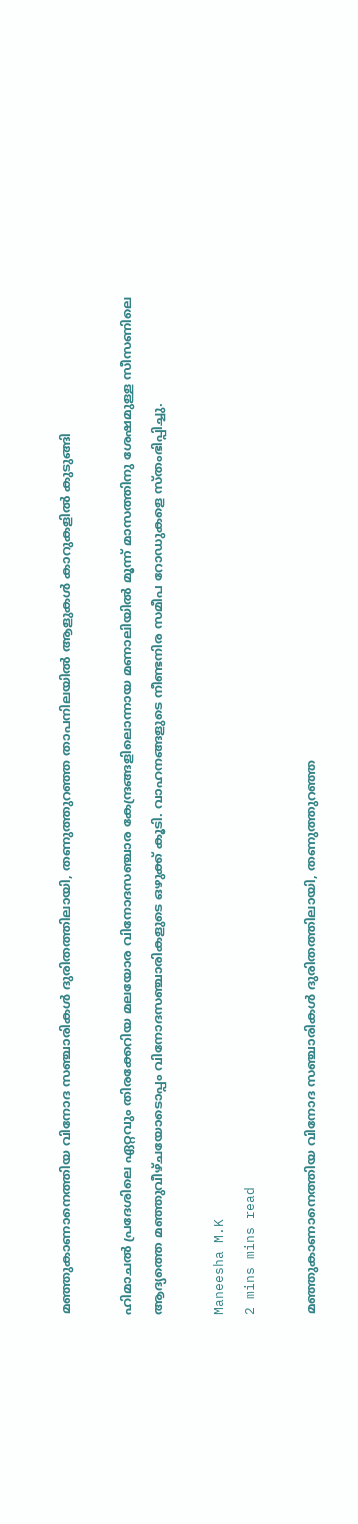മഞ്ഞുകാണാനെത്തിയ വിനോദ സഞ്ചാരികൾ ദുരിതത്തിലായി, തണുത്തുറഞ്ഞ താപനിലയിൽ ആളുകൾ കാറുകളിൽ കുടുങ്ങി

ഹിമാചൽ പ്രദേശിലെ ഏറ്റവും തിരക്കേറിയ മലയോര വിനോദസഞ്ചാര കേന്ദ്രങ്ങളിലൊന്നായ മണാലിയിൽ മൂന്ന് മാസത്തിനു ശേഷമുള്ള സീസണിലെ ആദ്യത്തെ മഞ്ഞുവീഴ്ചയോടൊപ്പം വിനോദസഞ്ചാരികളുടെ ഒഴുക്ക് കൂടി. വാഹനങ്ങളുടെ നീണ്ടനിര സമീപ റോഡുകളെ സ്തംഭിപ്പിച്ചു.

Maneesha M.K
2 mins mins read

മഞ്ഞുകാണാനെത്തിയ വിനോദ സഞ്ചാരികൾ ദുരിതത്തിലായി, തണുത്തുറഞ്ഞ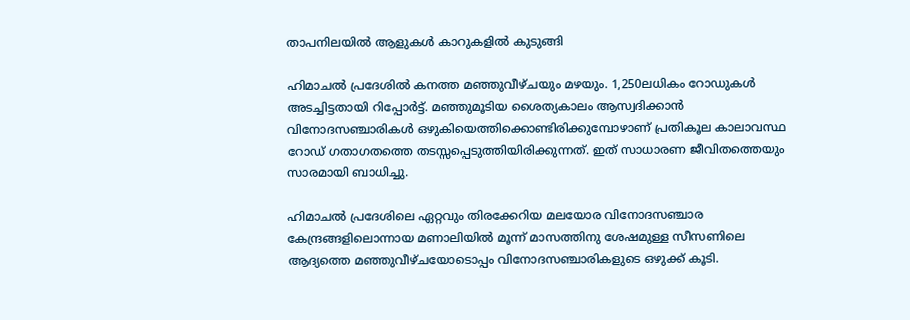താപനിലയിൽ ആളുകൾ കാറുകളിൽ കുടുങ്ങി

ഹിമാചൽ പ്രദേശിൽ കനത്ത മഞ്ഞുവീഴ്ചയും മഴയും. 1,250ലധികം റോഡുകൾ അടച്ചിട്ടതായി റിപ്പോർട്ട്. മഞ്ഞുമൂടിയ ശൈത്യകാലം ആസ്വദിക്കാൻ വിനോദസഞ്ചാരികൾ ഒഴുകിയെത്തിക്കൊണ്ടിരിക്കുമ്പോഴാണ് പ്രതികൂല കാലാവസ്ഥ റോഡ് ഗതാഗതത്തെ തടസ്സപ്പെടുത്തിയിരിക്കുന്നത്. ഇത് സാധാരണ ജീവിതത്തെയും സാരമായി ബാധിച്ചു.

ഹിമാചൽ പ്രദേശിലെ ഏറ്റവും തിരക്കേറിയ മലയോര വിനോദസഞ്ചാര കേന്ദ്രങ്ങളിലൊന്നായ മണാലിയിൽ മൂന്ന് മാസത്തിനു ശേഷമുള്ള സീസണിലെ ആദ്യത്തെ മഞ്ഞുവീഴ്ചയോടൊപ്പം വിനോദസഞ്ചാരികളുടെ ഒഴുക്ക് കൂടി.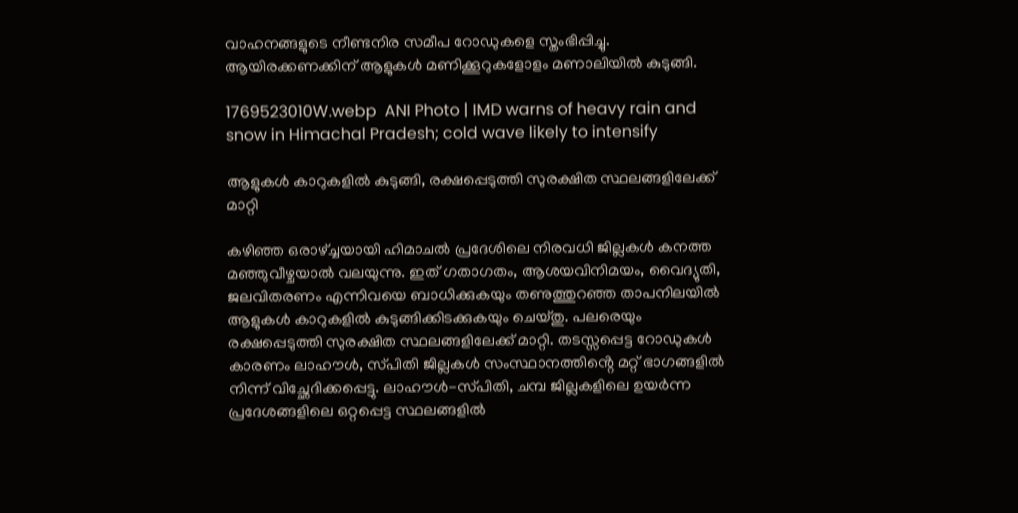വാഹനങ്ങളുടെ നീണ്ടനിര സമീപ റോഡുകളെ സ്തംഭിപ്പിച്ചു. ആയിരക്കണക്കിന് ആളുകൾ മണിക്കൂറുകളോളം മണാലിയിൽ കുടുങ്ങി.

1769523010W.webp  ANI Photo | IMD warns of heavy rain and snow in Himachal Pradesh; cold wave likely to intensify

ആളുകൾ കാറുകളിൽ കുടുങ്ങി, രക്ഷപ്പെടുത്തി സുരക്ഷിത സ്ഥലങ്ങളിലേക്ക് മാറ്റി

കഴിഞ്ഞ ഒരാഴ്ച്ചയായി ഹിമാചൽ പ്രദേശിലെ നിരവധി ജില്ലകൾ കനത്ത മഞ്ഞുവീഴ്ചയാൽ വലയുന്നു. ഇത് ഗതാഗതം, ആശയവിനിമയം, വൈദ്യുതി, ജലവിതരണം എന്നിവയെ ബാധിക്കുകയും തണുത്തുറഞ്ഞ താപനിലയിൽ ആളുകൾ കാറുകളിൽ കുടുങ്ങിക്കിടക്കുകയും ചെയ്തു. പലരെയും രക്ഷപ്പെടുത്തി സുരക്ഷിത സ്ഥലങ്ങളിലേക്ക് മാറ്റി. തടസ്സപ്പെട്ട റോഡുകൾ കാരണം ലാഹൗൾ, സ്‌പിതി ജില്ലകൾ സംസ്ഥാനത്തിൻ്റെ മറ്റ് ഭാഗങ്ങളിൽ നിന്ന് വിച്ഛേദിക്കപ്പെട്ടു. ലാഹൗൾ-സ്‌പിതി, ചമ്പ ജില്ലകളിലെ ഉയർന്ന പ്രദേശങ്ങളിലെ ഒറ്റപ്പെട്ട സ്ഥലങ്ങളിൽ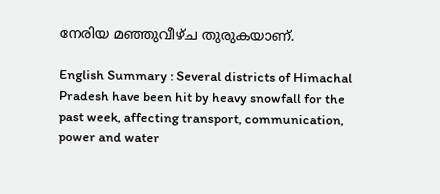നേരിയ മഞ്ഞുവീഴ്ച തുരുകയാണ്.

English Summary : Several districts of Himachal Pradesh have been hit by heavy snowfall for the past week, affecting transport, communication, power and water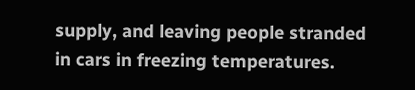supply, and leaving people stranded in cars in freezing temperatures.